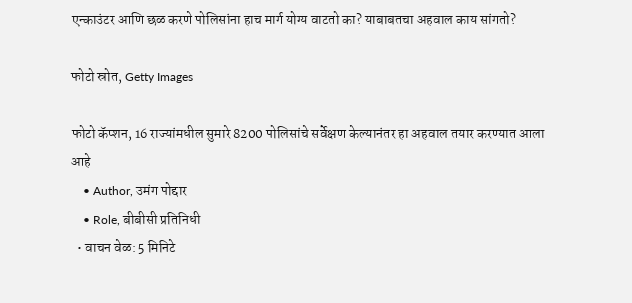एन्काउंटर आणि छळ करणे पोलिसांना हाच मार्ग योग्य वाटतो का? याबाबतचा अहवाल काय सांगतो?

फोटो स्रोत, Getty Images

फोटो कॅप्शन, 16 राज्यांमधील सुमारे 8200 पोलिसांचे सर्वेक्षण केल्यानंतर हा अहवाल तयार करण्यात आला आहे
    • Author, उमंग पोद्दार
    • Role, बीबीसी प्रतिनिधी
  • वाचन वेळ: 5 मिनिटे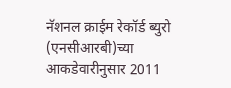नॅशनल क्राईम रेकॉर्ड ब्युरो (एनसीआरबी)च्या आकडेवारीनुसार 2011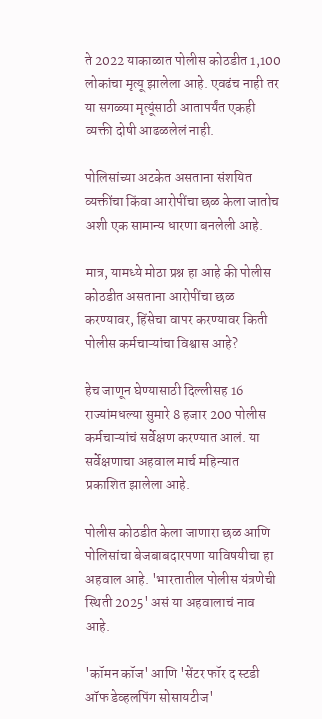ते 2022 याकाळात पोलीस कोठडीत 1,100 लोकांचा मृत्यू झालेला आहे. एवढंच नाही तर या सगळ्या मृत्यूंसाठी आतापर्यंत एकही व्यक्ती दोषी आढळलेलं नाही.

पोलिसांच्या अटकेत असताना संशयित व्यक्तींचा किंवा आरोपींचा छळ केला जातोच अशी एक सामान्य धारणा बनलेली आहे.

मात्र, यामध्ये मोठा प्रश्न हा आहे की पोलीस कोठडीत असताना आरोपींचा छळ करण्यावर, हिंसेचा वापर करण्यावर किती पोलीस कर्मचाऱ्यांचा विश्वास आहे?

हेच जाणून घेण्यासाठी दिल्लीसह 16 राज्यांमधल्या सुमारे 8 हजार 200 पोलीस कर्मचाऱ्यांचं सर्वेक्षण करण्यात आलं. या सर्वेक्षणाचा अहवाल मार्च महिन्यात प्रकाशित झालेला आहे.

पोलीस कोठडीत केला जाणारा छळ आणि पोलिसांचा बेजबाबदारपणा याविषयीचा हा अहवाल आहे. 'भारतातील पोलीस यंत्रणेची स्थिती 2025' असं या अहवालाचं नाव आहे.

'कॉमन कॉज' आणि 'सेंटर फॉर द स्टडी ऑफ डेव्हलपिंग सोसायटीज'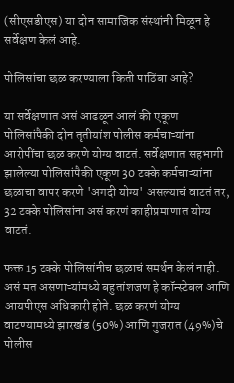(सीएसडीएस) या दोन सामाजिक संस्थांनी मिळून हे सर्वेक्षण केलं आहे.

पोलिसांचा छळ करण्याला किती पाठिंबा आहे?

या सर्वेक्षणात असं आढळून आलं की एकूण पोलिसांपैकी दोन तृतीयांश पोलीस कर्मचाऱ्यांना आरोपींचा छळ करणे योग्य वाटतं. सर्वेक्षणात सहभागी झालेल्या पोलिसांपैकी एकूण 30 टक्के कर्मचाऱ्यांना छळाचा वापर करणे 'अगदी योग्य' असल्याचं वाटतं तर, 32 टक्के पोलिसांना असं करणं काहीप्रमाणात योग्य वाटतं.

फक्त 15 टक्के पोलिसांनीच छळाचं समर्थन केलं नाही. असं मत असणाऱ्यांमध्ये बहुतांशजण हे कॉन्स्टेबल आणि आयपीएस अधिकारी होते. छळ करणं योग्य वाटण्यामध्ये झारखंड (50%) आणि गुजरात (49%)चे पोलीस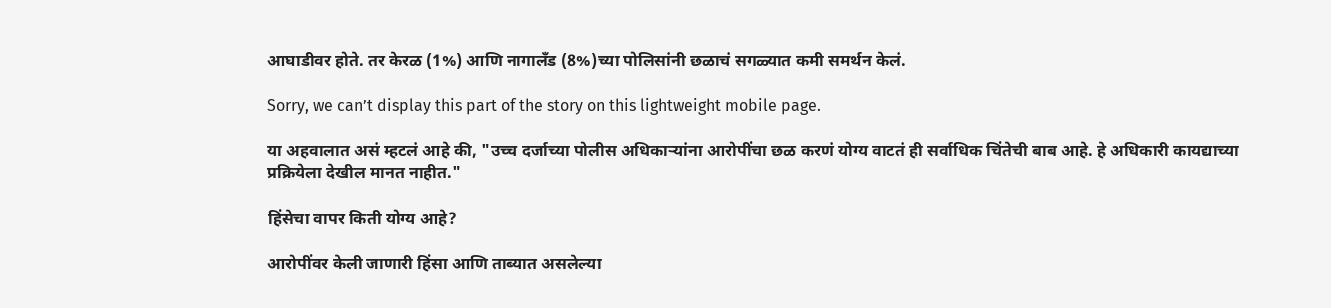आघाडीवर होते. तर केरळ (1%) आणि नागालँड (8%)च्या पोलिसांनी छळाचं सगळ्यात कमी समर्थन केलं.

Sorry, we can’t display this part of the story on this lightweight mobile page.

या अहवालात असं म्हटलं आहे की, "उच्च दर्जाच्या पोलीस अधिकाऱ्यांना आरोपींचा छळ करणं योग्य वाटतं ही सर्वाधिक चिंतेची बाब आहे. हे अधिकारी कायद्याच्या प्रक्रियेला देखील मानत नाहीत."

हिंसेचा वापर किती योग्य आहे?

आरोपींवर केली जाणारी हिंसा आणि ताब्यात असलेल्या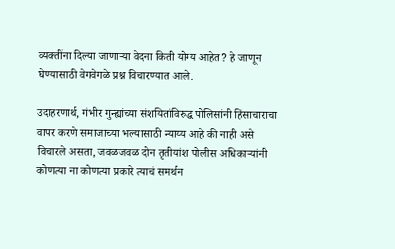व्यक्तींना दिल्या जाणाऱ्या वेदना किती योग्य आहेत? हे जाणून घेण्यासाठी वेगवेगळे प्रश्न विचारण्यात आले.

उदाहरणार्थ, गंभीर गुन्ह्यांच्या संशयितांविरुद्ध पोलिसांनी हिंसाचाराचा वापर करणे समाजाच्या भल्यासाठी न्याय्य आहे की नाही असे विचारले असता, जवळजवळ दोन तृतीयांश पोलीस अधिकाऱ्यांनी कोणत्या ना कोणत्या प्रकारे त्याचं समर्थन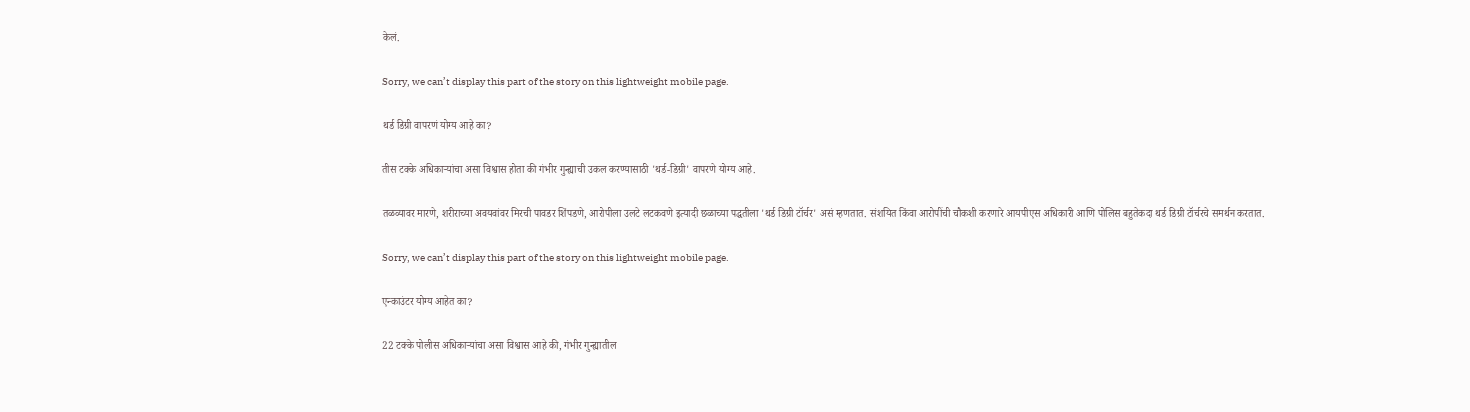केलं.

Sorry, we can’t display this part of the story on this lightweight mobile page.

थर्ड डिग्री वापरणं योग्य आहे का?

तीस टक्के अधिकाऱ्यांचा असा विश्वास होता की गंभीर गुन्ह्याची उकल करण्यासाठी 'थर्ड-डिग्री' वापरणे योग्य आहे.

तळव्यावर मारणे, शरीराच्या अवयवांवर मिरची पावडर शिंपडणे, आरोपीला उलटे लटकवणे इत्यादी छळाच्या पद्धतीला 'थर्ड डिग्री टॉर्चर' असं म्हणतात. संशयित किंवा आरोपींची चौकशी करणारे आयपीएस अधिकारी आणि पोलिस बहुतेकदा थर्ड डिग्री टॉर्चरचे समर्थन करतात.

Sorry, we can’t display this part of the story on this lightweight mobile page.

एन्काउंटर योग्य आहेत का?

22 टक्के पोलीस अधिकाऱ्यांचा असा विश्वास आहे की, गंभीर गुन्ह्यातील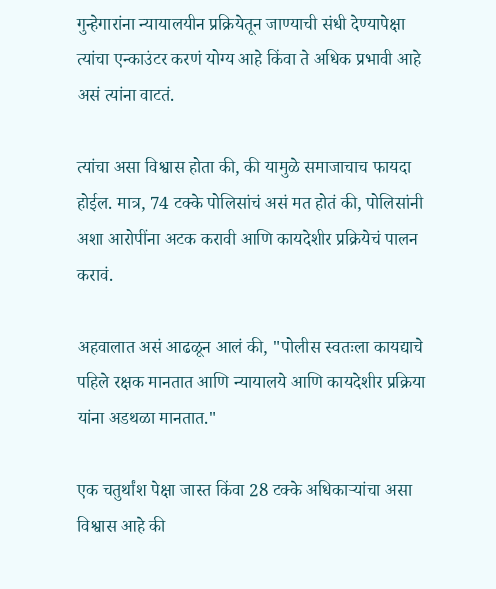गुन्हेगारांना न्यायालयीन प्रक्रियेतून जाण्याची संधी देण्यापेक्षा त्यांचा एन्काउंटर करणं योग्य आहे किंवा ते अधिक प्रभावी आहे असं त्यांना वाटतं.

त्यांचा असा विश्वास होता की, की यामुळे समाजाचाच फायदा होईल. मात्र, 74 टक्के पोलिसांचं असं मत होतं की, पोलिसांनी अशा आरोपींना अटक करावी आणि कायदेशीर प्रक्रियेचं पालन करावं.

अहवालात असं आढळून आलं की, "पोलीस स्वतःला कायद्याचे पहिले रक्षक मानतात आणि न्यायालये आणि कायदेशीर प्रक्रिया यांना अडथळा मानतात."

एक चतुर्थांश पेक्षा जास्त किंवा 28 टक्के अधिकाऱ्यांचा असा विश्वास आहे की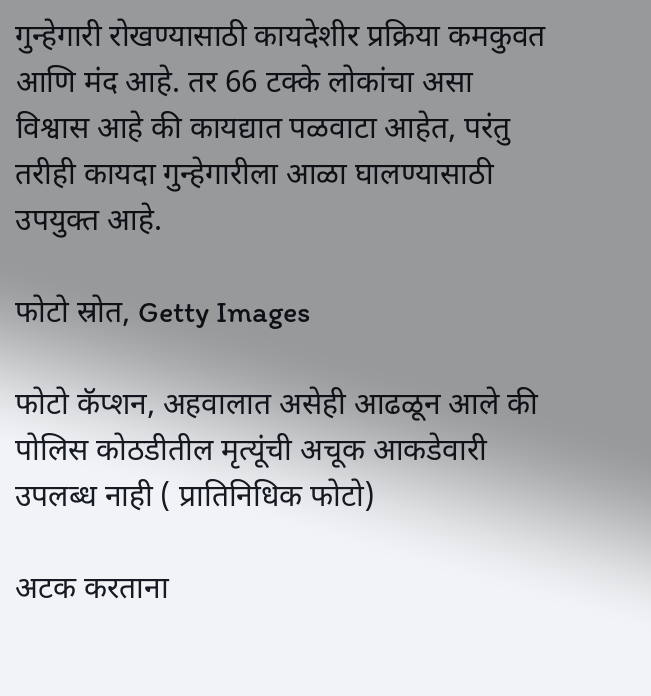गुन्हेगारी रोखण्यासाठी कायदेशीर प्रक्रिया कमकुवत आणि मंद आहे. तर 66 टक्के लोकांचा असा विश्वास आहे की कायद्यात पळवाटा आहेत, परंतु तरीही कायदा गुन्हेगारीला आळा घालण्यासाठी उपयुक्त आहे.

फोटो स्रोत, Getty Images

फोटो कॅप्शन, अहवालात असेही आढळून आले की पोलिस कोठडीतील मृत्यूंची अचूक आकडेवारी उपलब्ध नाही ( प्रातिनिधिक फोटो)

अटक करताना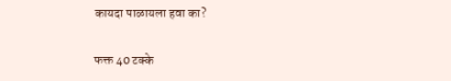कायदा पाळायला हवा का?

फक्त 40 टक्के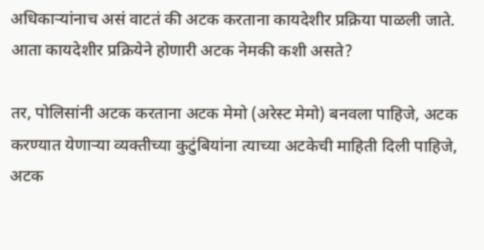अधिकाऱ्यांनाच असं वाटतं की अटक करताना कायदेशीर प्रक्रिया पाळली जाते. आता कायदेशीर प्रक्रियेने होणारी अटक नेमकी कशी असते?

तर, पोलिसांनी अटक करताना अटक मेमो (अरेस्ट मेमो) बनवला पाहिजे, अटक करण्यात येणाऱ्या व्यक्तीच्या कुटुंबियांना त्याच्या अटकेची माहिती दिली पाहिजे, अटक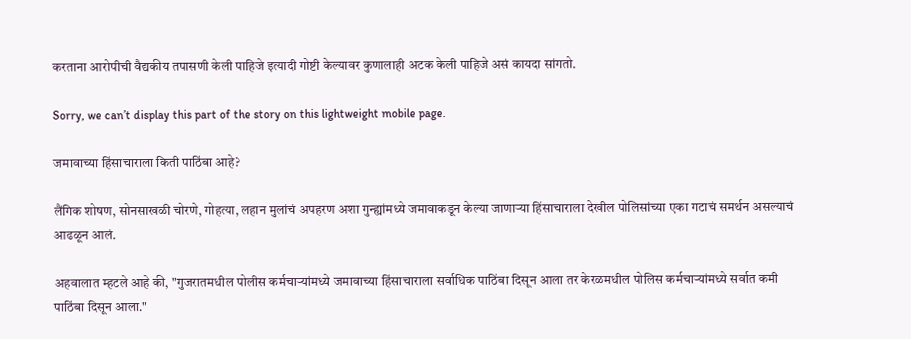करताना आरोपीची वैद्यकीय तपासणी केली पाहिजे इत्यादी गोष्टी केल्यावर कुणालाही अटक केली पाहिजे असं कायदा सांगतो.

Sorry, we can’t display this part of the story on this lightweight mobile page.

जमावाच्या हिंसाचाराला किती पाठिंबा आहे?

लैंगिक शोषण, सोनसाखळी चोरणे, गोहत्या, लहान मुलांचं अपहरण अशा गुन्ह्यांमध्ये जमावाकडून केल्या जाणाऱ्या हिंसाचाराला देखील पोलिसांच्या एका गटाचं समर्थन असल्याचं आढळून आलं.

अहवालात म्हटले आहे की, "गुजरातमधील पोलीस कर्मचाऱ्यांमध्ये जमावाच्या हिंसाचाराला सर्वाधिक पाठिंबा दिसून आला तर केरळमधील पोलिस कर्मचाऱ्यांमध्ये सर्वात कमी पाठिंबा दिसून आला."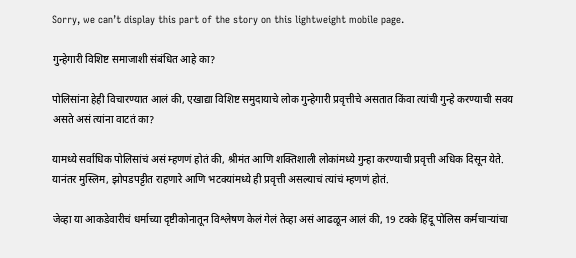Sorry, we can’t display this part of the story on this lightweight mobile page.

गुन्हेगारी विशिष्ट समाजाशी संबंधित आहे का?

पोलिसांना हेही विचारण्यात आलं की, एखाद्या विशिष्ट समुदायाचे लोक गुन्हेगारी प्रवृत्तीचे असतात किंवा त्यांची गुन्हे करण्याची सवय असते असं त्यांना वाटतं का?

यामध्ये सर्वाधिक पोलिसांचं असं म्हणणं होतं की, श्रीमंत आणि शक्तिशाली लोकांमध्ये गुन्हा करण्याची प्रवृत्ती अधिक दिसून येते. यानंतर मुस्लिम, झोपडपट्टीत राहणारे आणि भटक्यांमध्ये ही प्रवृत्ती असल्याचं त्यांचं म्हणणं होतं.

जेव्हा या आकडेवारीचं धर्माच्या दृष्टीकोनातून विश्लेषण केलं गेलं तेव्हा असं आढळून आलं की, 19 टक्के हिंदू पोलिस कर्मचाऱ्यांचा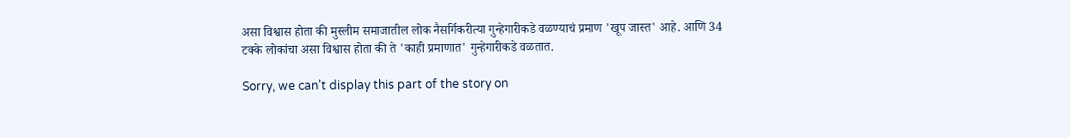असा विश्वास होता की मुस्लीम समाजातील लोक नैसर्गिकरीत्या गुन्हेगारीकडे वळण्याचं प्रमाण 'खूप जास्त' आहे. आणि 34 टक्के लोकांचा असा विश्वास होता की ते 'काही प्रमाणात' गुन्हेगारीकडे वळतात.

Sorry, we can’t display this part of the story on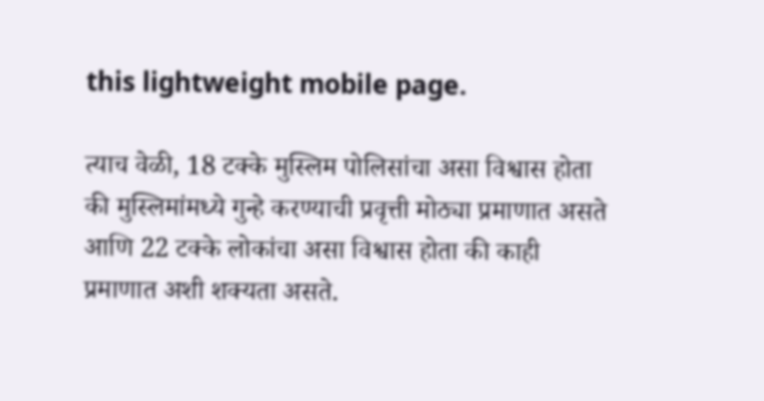this lightweight mobile page.

त्याच वेळी, 18 टक्के मुस्लिम पोलिसांचा असा विश्वास होता की मुस्लिमांमध्ये गुन्हे करण्याची प्रवृत्ती मोठ्या प्रमाणात असते आणि 22 टक्के लोकांचा असा विश्वास होता की काही प्रमाणात अशी शक्यता असते.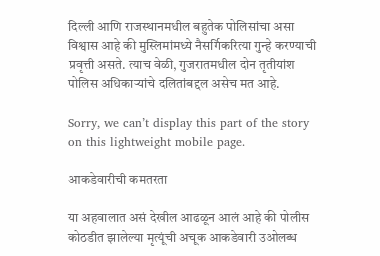दिल्ली आणि राजस्थानमधील बहुतेक पोलिसांचा असा विश्वास आहे की मुस्लिमांमध्ये नैसर्गिकरित्या गुन्हे करण्याची प्रवृत्ती असते. त्याच वेळी, गुजरातमधील दोन तृतीयांश पोलिस अधिकाऱ्यांचे दलितांबद्दल असेच मत आहे.

Sorry, we can’t display this part of the story on this lightweight mobile page.

आकडेवारीची कमतरता

या अहवालात असं देखील आढळून आलं आहे की पोलीस कोठडीत झालेल्या मृत्यूंची अचूक आकडेवारी उओलब्ध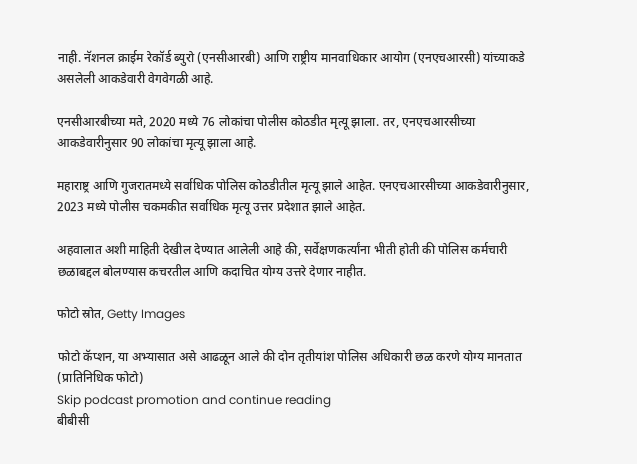नाही. नॅशनल क्राईम रेकॉर्ड ब्युरो (एनसीआरबी) आणि राष्ट्रीय मानवाधिकार आयोग (एनएचआरसी) यांच्याकडे असलेली आकडेवारी वेगवेगळी आहे.

एनसीआरबीच्या मते, 2020 मध्ये 76 लोकांचा पोलीस कोठडीत मृत्यू झाला. तर, एनएचआरसीच्या आकडेवारीनुसार 90 लोकांचा मृत्यू झाला आहे.

महाराष्ट्र आणि गुजरातमध्ये सर्वाधिक पोलिस कोठडीतील मृत्यू झाले आहेत. एनएचआरसीच्या आकडेवारीनुसार, 2023 मध्ये पोलीस चकमकीत सर्वाधिक मृत्यू उत्तर प्रदेशात झाले आहेत.

अहवालात अशी माहिती देखील देण्यात आलेली आहे की, सर्वेक्षणकर्त्यांना भीती होती की पोलिस कर्मचारी छळाबद्दल बोलण्यास कचरतील आणि कदाचित योग्य उत्तरे देणार नाहीत.

फोटो स्रोत, Getty Images

फोटो कॅप्शन, या अभ्यासात असे आढळून आले की दोन तृतीयांश पोलिस अधिकारी छळ करणे योग्य मानतात (प्रातिनिधिक फोटो)
Skip podcast promotion and continue reading
बीबीसी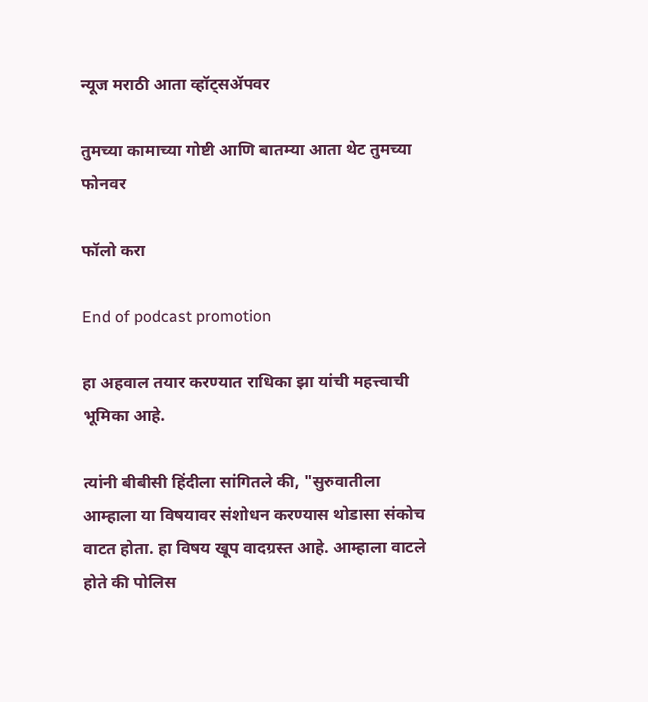न्यूज मराठी आता व्हॉट्सॲपवर

तुमच्या कामाच्या गोष्टी आणि बातम्या आता थेट तुमच्या फोनवर

फॉलो करा

End of podcast promotion

हा अहवाल तयार करण्यात राधिका झा यांची महत्त्वाची भूमिका आहे.

त्यांनी बीबीसी हिंदीला सांगितले की, "सुरुवातीला आम्हाला या विषयावर संशोधन करण्यास थोडासा संकोच वाटत होता. हा विषय खूप वादग्रस्त आहे. आम्हाला वाटले होते की पोलिस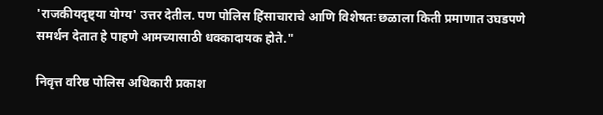'राजकीयदृष्ट्या योग्य' उत्तर देतील. पण पोलिस हिंसाचाराचे आणि विशेषतः छळाला किती प्रमाणात उघडपणे समर्थन देतात हे पाहणे आमच्यासाठी धक्कादायक होते."

निवृत्त वरिष्ठ पोलिस अधिकारी प्रकाश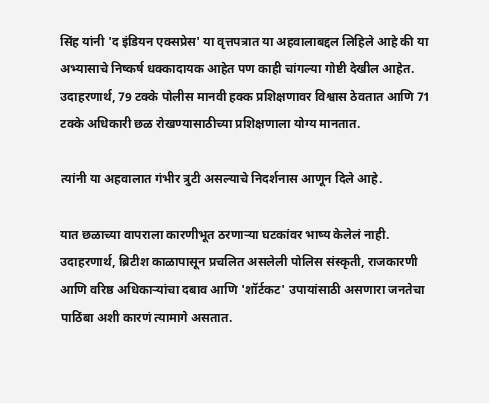सिंह यांनी 'द इंडियन एक्सप्रेस' या वृत्तपत्रात या अहवालाबद्दल लिहिले आहे की या अभ्यासाचे निष्कर्ष धक्कादायक आहेत पण काही चांगल्या गोष्टी देखील आहेत. उदाहरणार्थ, 79 टक्के पोलीस मानवी हक्क प्रशिक्षणावर विश्वास ठेवतात आणि 71 टक्के अधिकारी छळ रोखण्यासाठीच्या प्रशिक्षणाला योग्य मानतात.

त्यांनी या अहवालात गंभीर त्रुटी असल्याचे निदर्शनास आणून दिले आहे.

यात छळाच्या वापराला कारणीभूत ठरणाऱ्या घटकांवर भाष्य केलेलं नाही. उदाहरणार्थ, ब्रिटीश काळापासून प्रचलित असलेली पोलिस संस्कृती, राजकारणी आणि वरिष्ठ अधिकाऱ्यांचा दबाव आणि 'शॉर्टकट' उपायांसाठी असणारा जनतेचा पाठिंबा अशी कारणं त्यामागे असतात.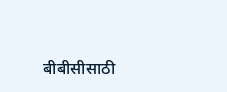बीबीसीसाठी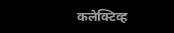कलेक्टिव्ह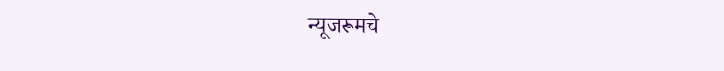न्यूजरूमचे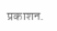प्रकाशन.